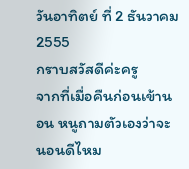วันอาทิตย์ ที่ 2 ธันวาคม 2555
กราบสวัสดีค่ะครู
จากที่เมื่อคืนก่อนเข้านอน หนูถามตัวเองว่าจะนอนดีไหม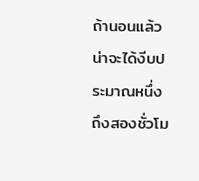ถ้านอนแล้วน่าจะได้งีบประมาณหนึ่งถึงสองชั่วโม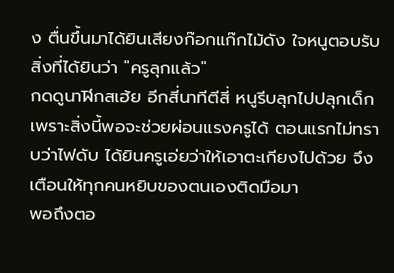ง ตื่นขึ้นมาได้ยินเสียงก๊อกแก๊กไม้ดัง ใจหนูตอบรับสิ่งที่ได้ยินว่า "ครูลุกแล้ว"
กดดูนาฬิกสเฮ้ย อีกสี่นาทีตีสี่ หนูรีบลุกไปปลุกเด็ก เพราะสิ่งนี้พอจะช่วยผ่อนแรงครูได้ ตอนแรกไม่ทราบว่าไฟดับ ได้ยินครูเอ่ยว่าให้เอาตะเกียงไปด้วย จึงเตือนให้ทุกคนหยิบของตนเองติดมือมา
พอถึงตอ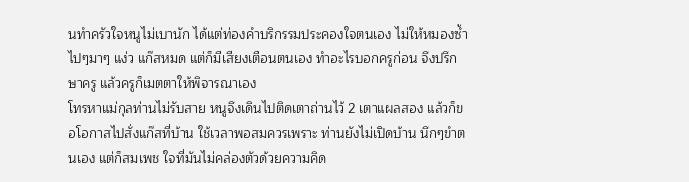นทำครัวใจหนูไม่เบานัก ได้แต่ท่องคำบริกรรมประคองใจตนเอง ไม่ให้หมองซ้ำ ไปๆมาๆ แง่ว แก๊สหมด แต่ก็มีเสียงเตือนตนเอง ทำอะไรบอกครูก่อน จึงปรึกษาครู แล้วครูก็เมตตาให้พิจารณาเอง
โทรหาแม่กุลท่านไม่รับสาย หนูจึงเดินไปติดเตาถ่านไว้ 2 เตาแผลสอง แล้วก็ขอโอกาสไปสั่งแก๊สที่บ้าน ใช้เวลาพอสมควรเพราะ ท่านยังไม่เปิดบ้าน นึกๆขำตนเอง แต่ก็สมเพช ใจที่มันไม่คล่องตัวด้วยความคิด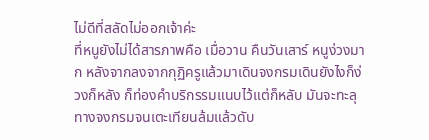ไม่ดีที่สลัดไม่ออกเจ้าค่ะ
ที่หนูยังไม่ได้สารภาพคือ เมื่อวาน คืนวันเสาร์ หนูง่วงมาก หลังจากลงจากกุฏิครูแล้วมาเดินจงกรมเดินยังไงก็ง่วงก็หลัง ก็ท่องคำบริกรรมแนบไว้แต่ก็หลับ มันจะทะลุทางจงกรมจนเตะเทียนล้มแล้วดับ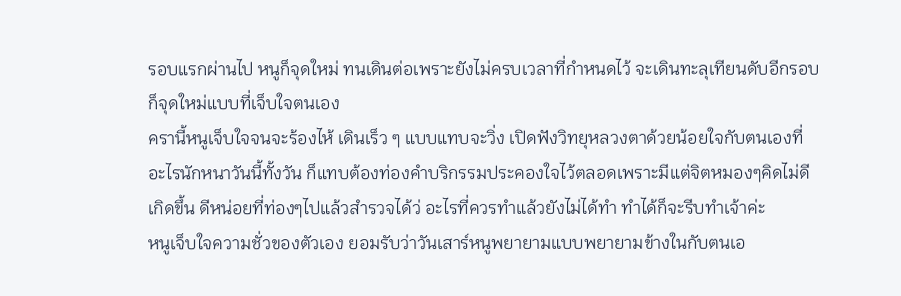รอบแรกผ่านไป หนูก็จุดใหม่ ทนเดินต่อเพราะยังไม่ครบเวลาที่กำหนดไว้ จะเดินทะลุเทียนดับอีกรอบ ก็จุดใหม่แบบที่เจ็บใจตนเอง
ครานี้หนูเจ็บใจจนจะร้องไห้ เดินเร็ว ๆ แบบแทบจะวิ่ง เปิดฟังวิทยุหลวงตาด้วยน้อยใจกับตนเองที่ อะไรนักหนาวันนี้ทั้งวัน ก็แทบต้องท่องคำบริกรรมประคองใจไว้ตลอดเพราะมีแต่จิตหมองๆคิดไม่ดีเกิดขึ้น ดีหน่อยที่ท่องๆไปแล้วสำรวจได้ว่ อะไรที่ควรทำแล้วยังไม่ได้ทำ ทำได้ก็จะรีบทำเจ้าค่ะ
หนูเจ็บใจความชั่วของตัวเอง ยอมรับว่าวันเสาร์หนูพยายามแบบพยายามข้างในกับตนเอ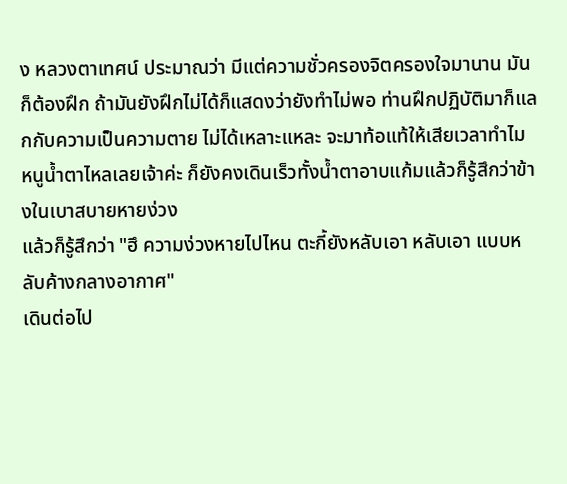ง หลวงตาเทศน์ ประมาณว่า มีแต่ความชั่วครองจิตครองใจมานาน มันก็ต้องฝึก ถ้ามันยังฝึกไม่ได้ก็แสดงว่ายังทำไม่พอ ท่านฝึกปฏิบัติมาก็แลกกับความเป็นความตาย ไม่ได้เหลาะแหละ จะมาท้อแท้ให้เสียเวลาทำไม
หนูน้ำตาไหลเลยเจ้าค่ะ ก็ยังคงเดินเร็วทั้งน้ำตาอาบแก้มแล้วก็รู้สึกว่าข้างในเบาสบายหายง่วง
แล้วก็รู้สึกว่า "ฮึ ความง่วงหายไปไหน ตะกี้ยังหลับเอา หลับเอา แบบหลับค้างกลางอากาศ"
เดินต่อไป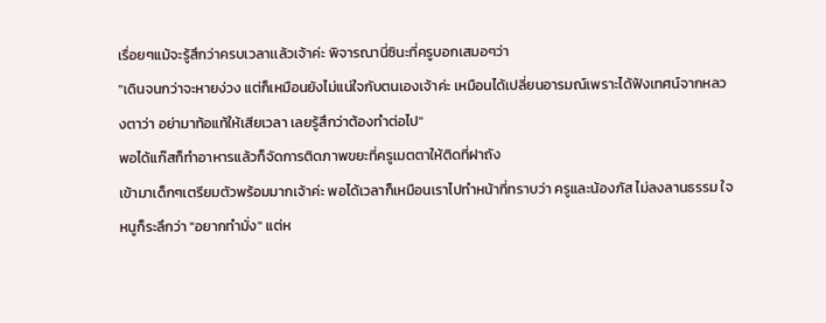เรื่อยๆแม้จะรู้สึกว่าครบเวลาเเล้วเจ้าค่ะ พิจารณานี่ซินะที่ครูบอกเสมอๆว่า
"เดินจนกว่าจะหายง่วง แต่ก็เหมือนยังไม่แน่ใจกับตนเองเจ้าค่ะ เหมือนได้เปลี่ยนอารมณ์เพราะได้ฟังเทศน์จากหลวงตาว่า อย่ามาท้อแท้ให้เสียเวลา เลยรู้สึกว่าต้องทำต่อไป"
พอได้แก๊สก็ทำอาหารแล้วก็จัดการติดภาพขยะที่ครูเมตตาให้ติดที่ฝาถัง
เข้ามาเด็กๆเตรียมตัวพร้อมมากเจ้าค่ะ พอได้เวลาก็เหมือนเราไปทำหน้าที่ทราบว่า ครูและน้องภัส ไม่ลงลานธรรม ใจหนูก็ระลึกว่า "อยากทำมั่ง" แต่ห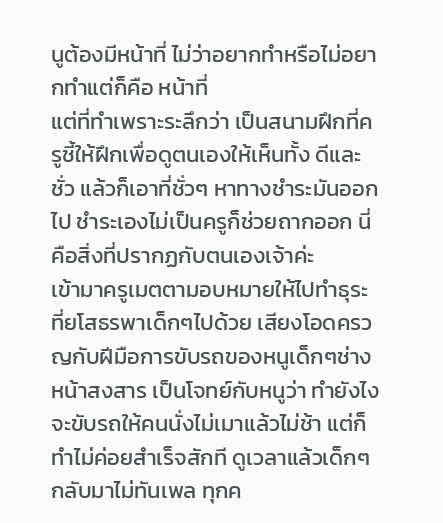นูต้องมีหน้าที่ ไม่ว่าอยากทำหรือไม่อยากทำแต่ก็คือ หน้าที่
แต่ที่ทำเพราะระลึกว่า เป็นสนามฝึกที่ครูชี้ให้ฝึกเพื่อดูตนเองให้เห็นทั้ง ดีและชั่ว แล้วก็เอาที่ชั่วๆ หาทางชำระมันออกไป ชำระเองไม่เป็นครูก็ช่วยถากออก นี่คือสิ่งที่ปรากฏกับตนเองเจ้าค่ะ
เข้ามาครูเมตตามอบหมายให้ไปทำธุระที่ยโสธรพาเด็กๆไปด้วย เสียงโอดครวญกับฝีมือการขับรถของหนูเด็กๆช่างหน้าสงสาร เป็นโจทย์กับหนูว่า ทำยังไงจะขับรถให้คนนั่งไม่เมาแล้วไม่ช้า แต่ก็ทำไม่ค่อยสำเร็จสักที ดูเวลาแล้วเด็กๆกลับมาไม่ทันเพล ทุกค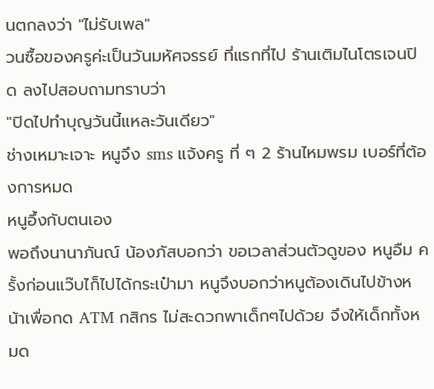นตกลงว่า "ไม่รับเพล"
วนซื้อของครูค่ะเป็นวันมหัศจรรย์ ที่แรกที่ไป ร้านเติมไนโตรเจนปิด ลงไปสอบถามทราบว่า
"ปิดไปทำบุญวันนี้แหละวันเดียว"
ช่างเหมาะเจาะ หนูจึง sms แจ้งครู ที่ ๆ 2 ร้านไหมพรม เบอร์ที่ต้องการหมด
หนูอึ้งกับตนเอง
พอถึงนานาภันณ์ น้องภัสบอกว่า ขอเวลาส่วนตัวดูของ หนูอืม ครั้งก่อนแว๊บไก็ไปได้กระเป๋ามา หนูจึงบอกว่าหนูต้องเดินไปข้างหน้าเพื่อกด ATM กสิกร ไม่สะดวกพาเด็กๆไปด้วย จึงให้เด็กทั้งหมด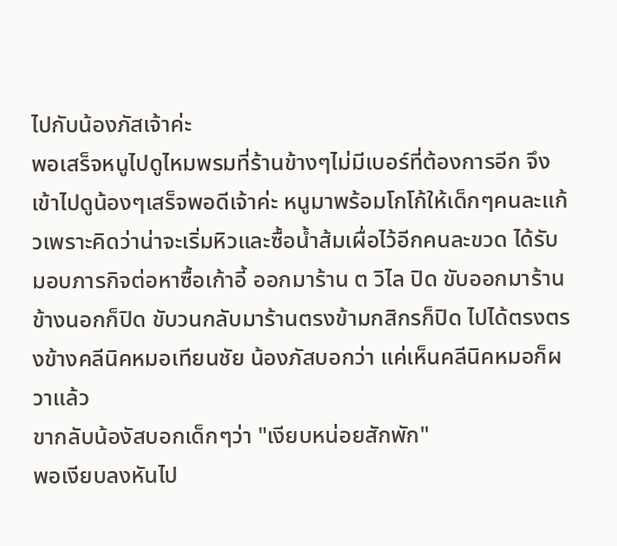ไปกับน้องภัสเจ้าค่ะ
พอเสร็จหนูไปดูไหมพรมที่ร้านข้างๆไม่มีเบอร์ที่ต้องการอีก จึงเข้าไปดูน้องๆเสร็จพอดีเจ้าค่ะ หนูมาพร้อมโกโก้ให้เด็กๆคนละแก้วเพราะคิดว่าน่าจะเริ่มหิวและซื้อน้ำส้มเผื่อไว้อีกคนละขวด ได้รับมอบภารกิจต่อหาซื้อเก้าอี้ ออกมาร้าน ต วิไล ปิด ขับออกมาร้านข้างนอกก็ปิด ขับวนกลับมาร้านตรงข้ามกสิกรก็ปิด ไปได้ตรงตรงข้างคลีนิคหมอเทียนชัย น้องภัสบอกว่า แค่เห็นคลีนิคหมอก็ผวาแล้ว
ขากลับน้องัสบอกเด็กๆว่า "เงียบหน่อยสักพัก"
พอเงียบลงหันไป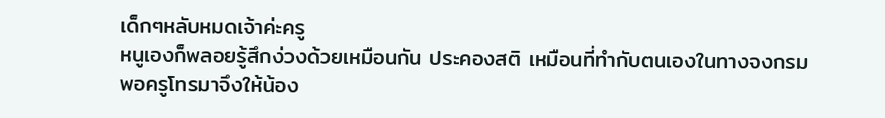เด็กๆหลับหมดเจ้าค่ะครู
หนูเองก็พลอยรู้สึกง่วงด้วยเหมือนกัน ประคองสติ เหมือนที่ทำกับตนเองในทางจงกรม
พอครูโทรมาจึงให้น้อง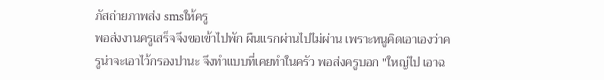ภัสถ่ายภาพส่ง smsให้ครู
พอส่งงานครูเสร็จจึงขอเข้าไปพัก ผืนแรกผ่านไปไม่ผ่าน เพราะหนูคิดเอาเองว่าครูน่าจะเอาไว้กรองปานะ จึงทำแบบที่เคยทำในครัว พอส่งครูบอก "ใหญ่ไป เอาฉ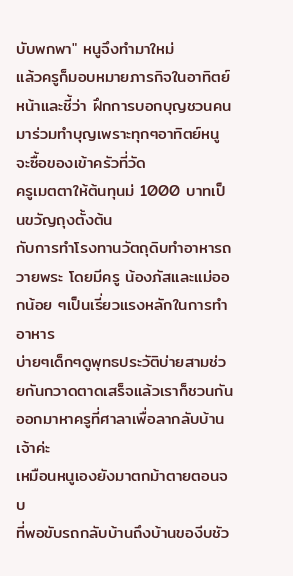บับพกพา" หนูจึงทำมาใหม่
แล้วครูก็มอบหมายภารกิจในอาทิตย์หน้าและชี้ว่า ฝึกการบอกบุญชวนคนมาร่วมทำบุญเพราะทุกๆอาทิตย์หนูจะซื้อของเข้าครัวที่วัด
ครูเมตตาให้ต้นทุนม่ 1000 บาทเป็นขวัญถุงตั้งต้น
กับการทำโรงทานวัตถุดิบทำอาหารถวายพระ โดยมีครู น้องภัสและแม่ออกน้อย ๆเป็นเรี่ยวแรงหลักในการทำอาหาร
บ่ายๆเด็กๆดูพุทธประวัติบ่ายสามช่วยกันกวาดตาดเสร็จแล้วเราก็ชวนกันออกมาหาครูที่ศาลาเพื่อลากลับบ้านเจ้าค่ะ
เหมือนหนูเองยังมาตกม้าตายตอนจบ
ที่พอขับรถกลับบ้านถึงบ้านของีบชัว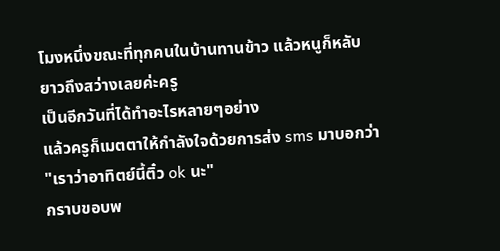โมงหนึ่งขณะที่ทุกคนในบ้านทานข้าว แล้วหนูก็หลับยาวถึงสว่างเลยค่ะครู
เป็นอีกวันที่ได้ทำอะไรหลายๆอย่าง
แล้วครูก็เมตตาให้กำลังใจด้วยการส่ง sms มาบอกว่า
"เราว่าอาทิตย์นี้ติ๋ว ok นะ"
กราบขอบพ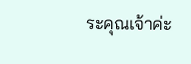ระคุณเจ้าค่ะ